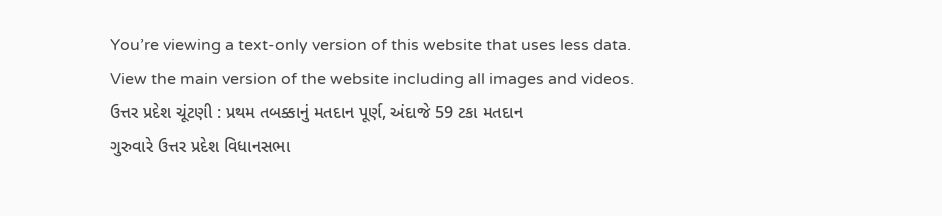You’re viewing a text-only version of this website that uses less data. View the main version of the website including all images and videos.
ઉત્તર પ્રદેશ ચૂંટણી : પ્રથમ તબક્કાનું મતદાન પૂર્ણ, અંદાજે 59 ટકા મતદાન
ગુરુવારે ઉત્તર પ્રદેશ વિધાનસભા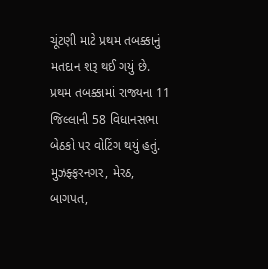ચૂંટણી માટે પ્રથમ તબક્કાનું મતદાન શરૂ થઈ ગયું છે. પ્રથમ તબક્કામાં રાજ્યના 11 જિલ્લાની 58 વિધાનસભા બેઠકો પર વોટિંગ થયું હતું.
મુઝફ્ફરનગર, મેરઠ, બાગપત,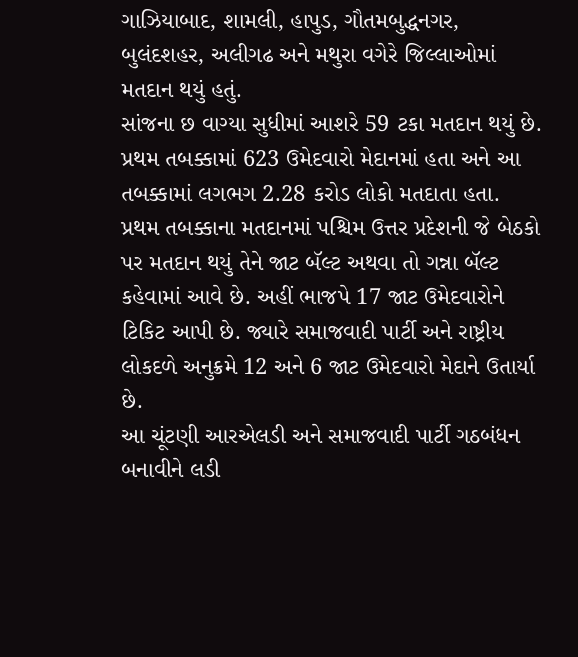ગાઝિયાબાદ, શામલી, હાપુડ, ગૌતમબુદ્ધનગર, બુલંદશહર, અલીગઢ અને મથુરા વગેરે જિલ્લાઓમાં મતદાન થયું હતું.
સાંજના છ વાગ્યા સુધીમાં આશરે 59 ટકા મતદાન થયું છે.
પ્રથમ તબક્કામાં 623 ઉમેદવારો મેદાનમાં હતા અને આ તબક્કામાં લગભગ 2.28 કરોડ લોકો મતદાતા હતા.
પ્રથમ તબક્કાના મતદાનમાં પશ્ચિમ ઉત્તર પ્રદેશની જે બેઠકો પર મતદાન થયું તેને જાટ બૅલ્ટ અથવા તો ગન્ના બૅલ્ટ કહેવામાં આવે છે. અહીં ભાજપે 17 જાટ ઉમેદવારોને ટિકિટ આપી છે. જ્યારે સમાજવાદી પાર્ટી અને રાષ્ટ્રીય લોકદળે અનુક્રમે 12 અને 6 જાટ ઉમેદવારો મેદાને ઉતાર્યા છે.
આ ચૂંટણી આરએલડી અને સમાજવાદી પાર્ટી ગઠબંધન બનાવીને લડી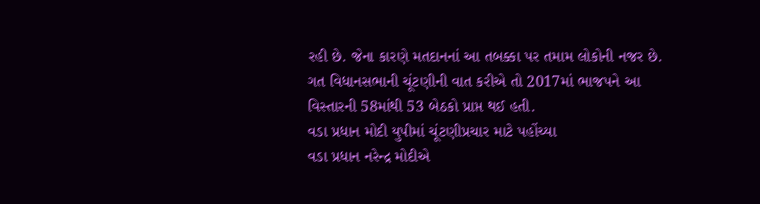રહી છે. જેના કારણે મતદાનનાં આ તબક્કા પર તમામ લોકોની નજર છે.
ગત વિધાનસભાની ચૂંટણીની વાત કરીએ તો 2017માં ભાજપને આ વિસ્તારની 58માંથી 53 બેઠકો પ્રાપ્ત થઈ હતી.
વડા પ્રધાન મોદી યુપીમાં ચૂંટણીપ્રચાર માટે પહોંચ્યા
વડા પ્રધાન નરેન્દ્ર મોદીએ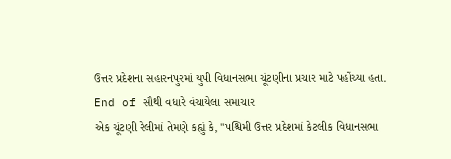ઉત્તર પ્રદેશના સહારનપુરમાં યુપી વિધાનસભા ચૂંટણીના પ્રચાર માટે પહોંચ્યા હતા.
End of સૌથી વધારે વંચાયેલા સમાચાર
એક ચૂંટણી રેલીમાં તેમણે કહ્યું કે, "પશ્ચિમી ઉત્તર પ્રદેશમાં કેટલીક વિધાનસભા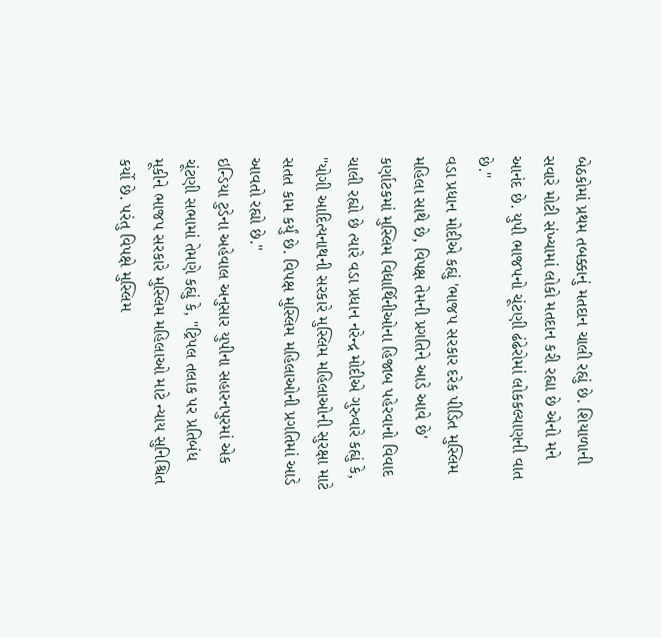બેઠકોમાં પ્રથમ તબક્કાનું મતદાન ચાલી રહ્યું છે. શિયાળાની સવારે મોટી સંખ્યામાં લોકો મતદાન કરી રહ્યા છે એનો મને આનંદ છે. યુપી ભાજપનો ચૂંટણી ઢંઢેરોમાં લોકકલ્યાણની વાત છે."
વડા પ્રધાન મોદીએ કહ્યું 'ભાજપ સરકાર દરેક પીડિત મુસ્લિમ મહિલા સાથે છે, વિપક્ષ તેમની પ્રગતિને આડે આવે છે'
કર્ણાટકમાં મુસ્લિમ વિદ્યાર્થિનીઓના હિજાબ પહેરવાનો વિવાદ ચાલી રહ્યો છે ત્યારે વડા પ્રધાન નરેન્દ્ર મોદીએ ગુરુવારે કહ્યું કે, "યોગી આદિત્યનાથની સરકારે મુસ્લિમ મહિલાઓની સુરક્ષા માટે સતત કામ કર્યું છે. વિપક્ષ મુસ્લિમ મહિલાઓની પ્રગતિમાં આડે આવતો રહ્યો છે."
ઇન્ડિયા ટુડેના અહેવાલ અનુસાર યુપીના સહારનપુરમાં એક ચૂંટણી સભામાં તેમણે કહ્યું કે, "ટ્રિપલ તલાક પર પ્રતિબંધ મૂકીને ભાજપ સરકારે મુસ્લિમ મહિલાઓ માટે ન્યાય સુનિશ્ચિત કર્યો છે. પરંતુ વિપક્ષે મુસ્લિમ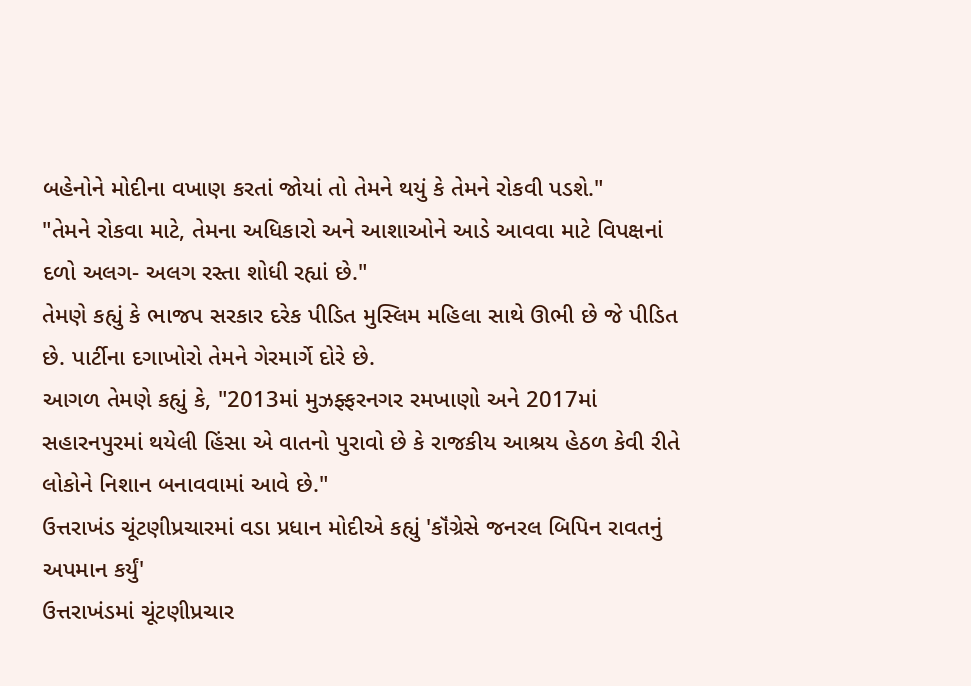બહેનોને મોદીના વખાણ કરતાં જોયાં તો તેમને થયું કે તેમને રોકવી પડશે."
"તેમને રોકવા માટે, તેમના અધિકારો અને આશાઓને આડે આવવા માટે વિપક્ષનાં દળો અલગ- અલગ રસ્તા શોધી રહ્યાં છે."
તેમણે કહ્યું કે ભાજપ સરકાર દરેક પીડિત મુસ્લિમ મહિલા સાથે ઊભી છે જે પીડિત છે. પાર્ટીના દગાખોરો તેમને ગેરમાર્ગે દોરે છે.
આગળ તેમણે કહ્યું કે, "2013માં મુઝફ્ફરનગર રમખાણો અને 2017માં સહારનપુરમાં થયેલી હિંસા એ વાતનો પુરાવો છે કે રાજકીય આશ્રય હેઠળ કેવી રીતે લોકોને નિશાન બનાવવામાં આવે છે."
ઉત્તરાખંડ ચૂંટણીપ્રચારમાં વડા પ્રધાન મોદીએ કહ્યું 'કૉંગ્રેસે જનરલ બિપિન રાવતનું અપમાન કર્યું'
ઉત્તરાખંડમાં ચૂંટણીપ્રચાર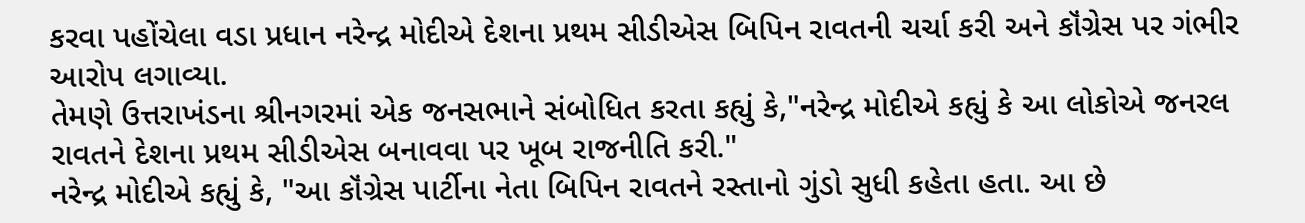કરવા પહોંચેલા વડા પ્રધાન નરેન્દ્ર મોદીએ દેશના પ્રથમ સીડીએસ બિપિન રાવતની ચર્ચા કરી અને કૉંગ્રેસ પર ગંભીર આરોપ લગાવ્યા.
તેમણે ઉત્તરાખંડના શ્રીનગરમાં એક જનસભાને સંબોધિત કરતા કહ્યું કે,"નરેન્દ્ર મોદીએ કહ્યું કે આ લોકોએ જનરલ રાવતને દેશના પ્રથમ સીડીએસ બનાવવા પર ખૂબ રાજનીતિ કરી."
નરેન્દ્ર મોદીએ કહ્યું કે, "આ કૉંગ્રેસ પાર્ટીના નેતા બિપિન રાવતને રસ્તાનો ગુંડો સુધી કહેતા હતા. આ છે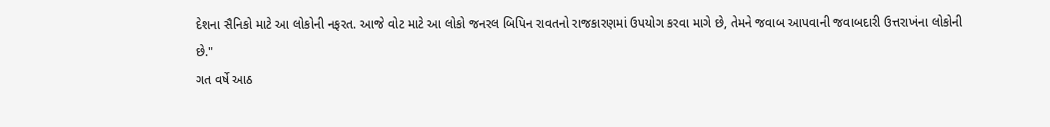દેશના સૈનિકો માટે આ લોકોની નફરત. આજે વોટ માટે આ લોકો જનરલ બિપિન રાવતનો રાજકારણમાં ઉપયોગ કરવા માગે છે, તેમને જવાબ આપવાની જવાબદારી ઉત્તરાખંના લોકોની છે."
ગત વર્ષે આઠ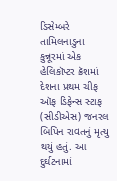ડિસેમ્બરે તામિલનાડુના કુન્નૂરમાં એક હેલિકૉપ્ટર ક્રૅશમાં દેશના પ્રથમ ચીફ ઑફ ડિફેન્સ સ્ટાફ (સીડીએસ) જનરલ બિપિન રાવતનું મૃત્યુ થયું હતું. આ દુર્ઘટનામાં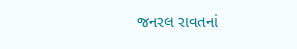જનરલ રાવતનાં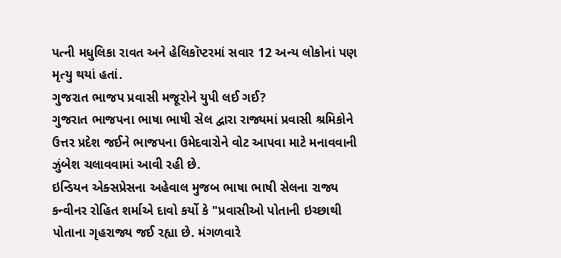પત્ની મધુલિકા રાવત અને હેલિકૉપ્ટરમાં સવાર 12 અન્ય લોકોનાં પણ મૃત્યુ થયાં હતાં.
ગુજરાત ભાજપ પ્રવાસી મજૂરોને યુપી લઈ ગઈ?
ગુજરાત ભાજપના ભાષા ભાષી સેલ દ્વારા રાજ્યમાં પ્રવાસી શ્રમિકોને ઉત્તર પ્રદેશ જઈને ભાજપના ઉમેદવારોને વોટ આપવા માટે મનાવવાની ઝુંબેશ ચલાવવામાં આવી રહી છે.
ઇન્ડિયન એક્સપ્રેસના અહેવાલ મુજબ ભાષા ભાષી સેલના રાજ્ય કન્વીનર રોહિત શર્માએ દાવો કર્યો કે "પ્રવાસીઓ પોતાની ઇચ્છાથી પોતાના ગૃહરાજ્ય જઈ રહ્યા છે. મંગળવારે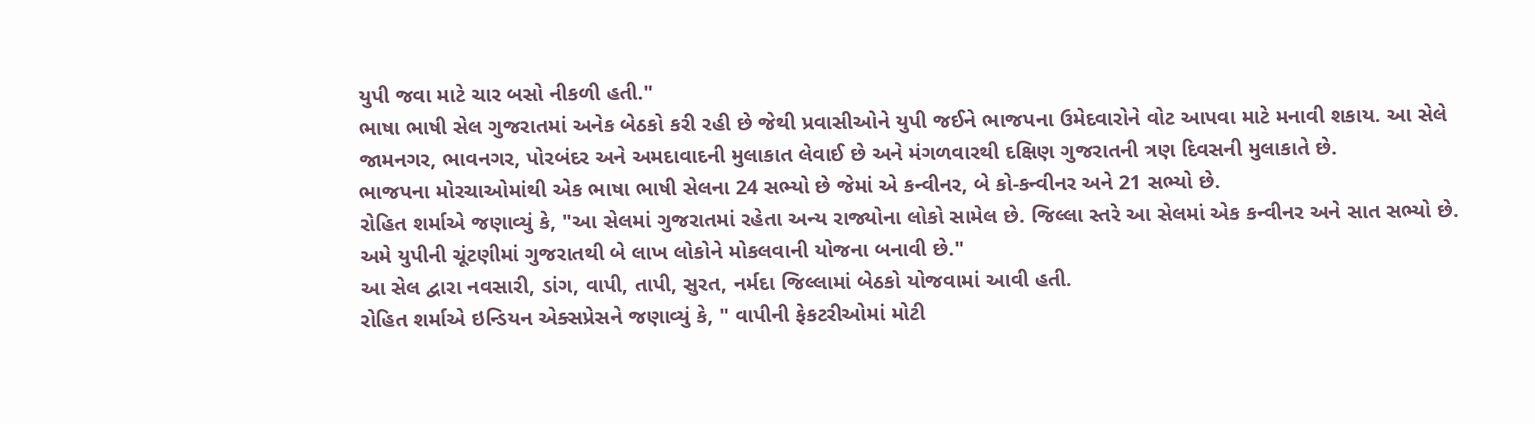યુપી જવા માટે ચાર બસો નીકળી હતી."
ભાષા ભાષી સેલ ગુજરાતમાં અનેક બેઠકો કરી રહી છે જેથી પ્રવાસીઓને યુપી જઈને ભાજપના ઉમેદવારોને વોટ આપવા માટે મનાવી શકાય. આ સેલે જામનગર, ભાવનગર, પોરબંદર અને અમદાવાદની મુલાકાત લેવાઈ છે અને મંગળવારથી દક્ષિણ ગુજરાતની ત્રણ દિવસની મુલાકાતે છે.
ભાજપના મોરચાઓમાંથી એક ભાષા ભાષી સેલના 24 સભ્યો છે જેમાં એ કન્વીનર, બે કો-કન્વીનર અને 21 સભ્યો છે.
રોહિત શર્માએ જણાવ્યું કે, "આ સેલમાં ગુજરાતમાં રહેતા અન્ય રાજ્યોના લોકો સામેલ છે. જિલ્લા સ્તરે આ સેલમાં એક કન્વીનર અને સાત સભ્યો છે. અમે યુપીની ચૂંટણીમાં ગુજરાતથી બે લાખ લોકોને મોકલવાની યોજના બનાવી છે."
આ સેલ દ્વારા નવસારી, ડાંગ, વાપી, તાપી, સુરત, નર્મદા જિલ્લામાં બેઠકો યોજવામાં આવી હતી.
રોહિત શર્માએ ઇન્ડિયન એક્સપ્રેસને જણાવ્યું કે, " વાપીની ફેકટરીઓમાં મોટી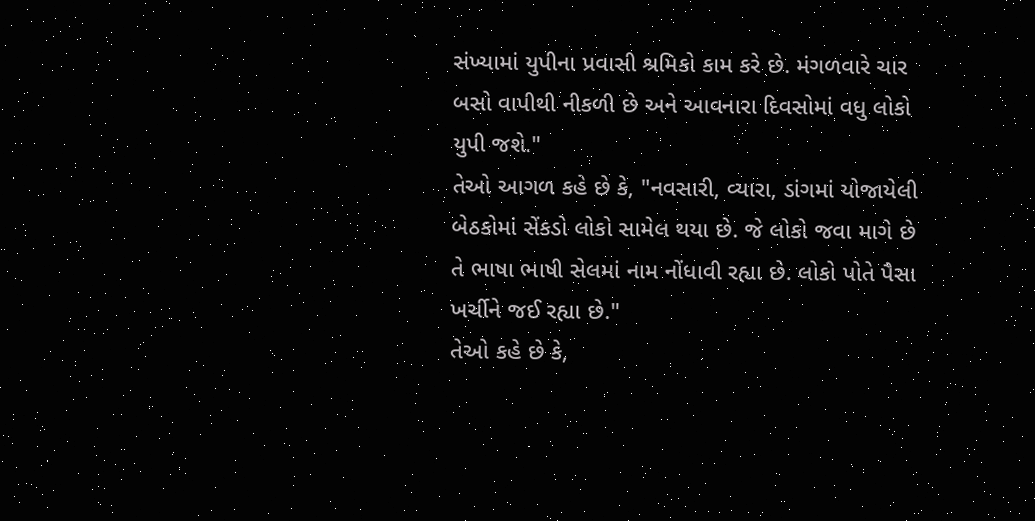સંખ્યામાં યુપીના પ્રવાસી શ્રમિકો કામ કરે છે. મંગળવારે ચાર બસો વાપીથી નીકળી છે અને આવનારા દિવસોમાં વધુ લોકો યુપી જશે."
તેઓ આગળ કહે છે કે, "નવસારી, વ્યારા, ડાંગમાં યોજાયેલી બેઠકોમાં સેંકડો લોકો સામેલ થયા છે. જે લોકો જવા માગે છે તે ભાષા ભાષી સેલમાં નામ નોંધાવી રહ્યા છે. લોકો પોતે પૈસા ખર્ચીને જઈ રહ્યા છે."
તેઓ કહે છે કે,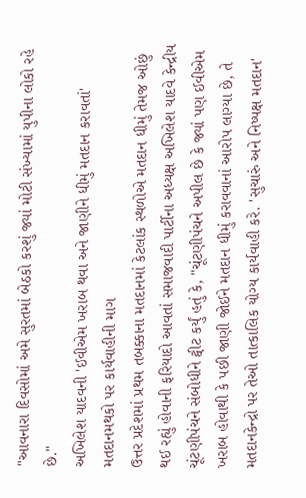"આવનારા દિવસોમાં અમે સુરતમાં બેઠકો કરશું જ્યાં મોટી સંખ્યામાં યુપીના લોકો રહે છે."
અખિલેશ યાદવની 'ઈવીએમ ખરાબ થવા અને જાણીને ધીમું મતદાન કરાવતાં' મતદાનમથકો પર કાર્યવાહીની માગ
ઉત્તર પ્રદેશમાં પ્રથમ તબક્કાના મતદાનમાં કેટલાંક સ્થળોએ મતદાન ધીમું તેમજ ઓછું થઈ રહ્યું હોવાની ફરિયાદો આવતાં સમાજવાદી પાર્ટીના અધ્યક્ષ અખિલેશ યાદવે કેન્દ્રીય ચૂંટણીપંચને સંબોધીને ટ્વીટ કર્યું હતું કે, "ચૂંટણીપંચને અપીલ છે કે જ્યાં પણ ઈવીએમ ખરાબ હોવાથી કે પછી જાણી જોઈને મતદાન ધીમું કરાવવાનાં આરોપ લાગ્યા છે, તે મતદાનકેન્દ્રો પર તેઓ તાત્કાલિક યોગ્ય કાર્યવાહી કરે. 'સુચારું અને નિષ્પક્ષ મતદાન'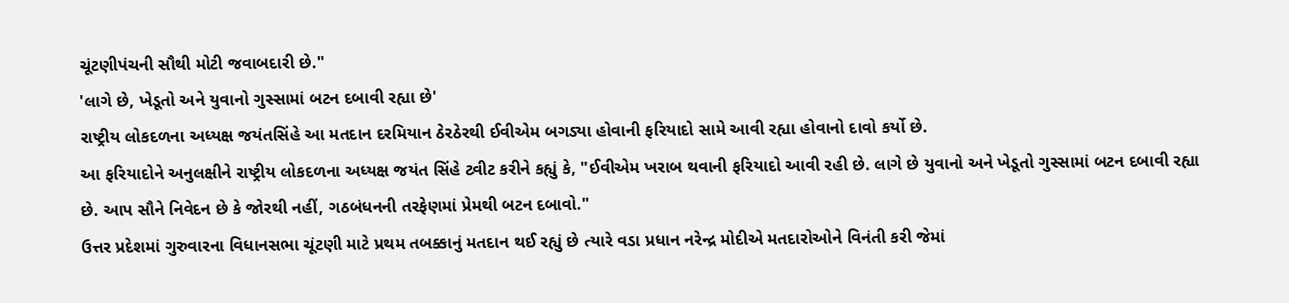ચૂંટણીપંચની સૌથી મોટી જવાબદારી છે."
'લાગે છે, ખેડૂતો અને યુવાનો ગુસ્સામાં બટન દબાવી રહ્યા છે'
રાષ્ટ્રીય લોકદળના અધ્યક્ષ જયંતસિંહે આ મતદાન દરમિયાન ઠેરઠેરથી ઈવીએમ બગડ્યા હોવાની ફરિયાદો સામે આવી રહ્યા હોવાનો દાવો કર્યો છે.
આ ફરિયાદોને અનુલક્ષીને રાષ્ટ્રીય લોકદળના અધ્યક્ષ જયંત સિંહે ટ્વીટ કરીને કહ્યું કે, "ઈવીએમ ખરાબ થવાની ફરિયાદો આવી રહી છે. લાગે છે યુવાનો અને ખેડૂતો ગુસ્સામાં બટન દબાવી રહ્યા છે. આપ સૌને નિવેદન છે કે જોરથી નહીં, ગઠબંધનની તરફેણમાં પ્રેમથી બટન દબાવો."
ઉત્તર પ્રદેશમાં ગુરુવારના વિધાનસભા ચૂંટણી માટે પ્રથમ તબક્કાનું મતદાન થઈ રહ્યું છે ત્યારે વડા પ્રધાન નરેન્દ્ર મોદીએ મતદારોઓને વિનંતી કરી જેમાં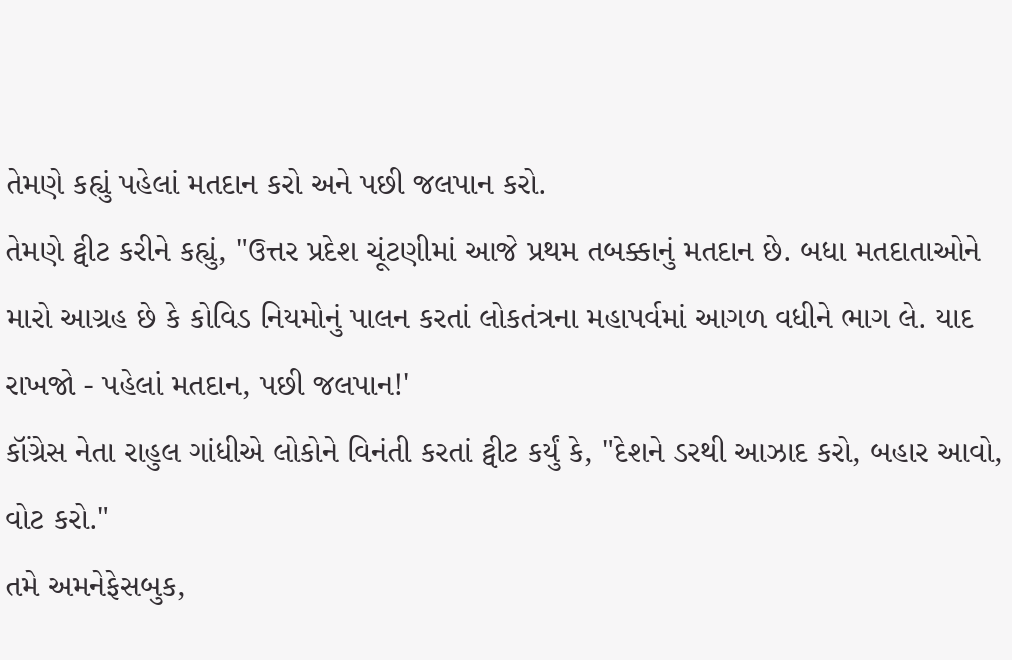તેમણે કહ્યું પહેલાં મતદાન કરો અને પછી જલપાન કરો.
તેમણે ટ્વીટ કરીને કહ્યું, "ઉત્તર પ્રદેશ ચૂંટણીમાં આજે પ્રથમ તબક્કાનું મતદાન છે. બધા મતદાતાઓને મારો આગ્રહ છે કે કોવિડ નિયમોનું પાલન કરતાં લોકતંત્રના મહાપર્વમાં આગળ વધીને ભાગ લે. યાદ રાખજો - પહેલાં મતદાન, પછી જલપાન!'
કૉંગ્રેસ નેતા રાહુલ ગાંધીએ લોકોને વિનંતી કરતાં ટ્વીટ કર્યું કે, "દેશને ડરથી આઝાદ કરો, બહાર આવો, વોટ કરો."
તમે અમનેફેસબુક,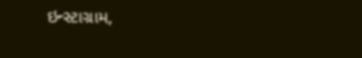ઇન્સ્ટાગ્રામ,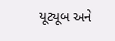યૂટ્યૂબ અને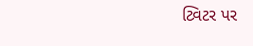ટ્વિટર પર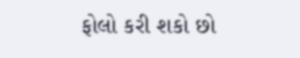ફોલો કરી શકો છો